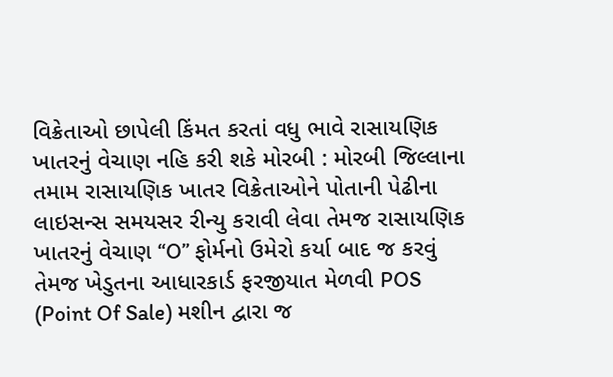વિક્રેતાઓ છાપેલી કિંમત કરતાં વધુ ભાવે રાસાયણિક ખાતરનું વેચાણ નહિ કરી શકે મોરબી : મોરબી જિલ્લાના તમામ રાસાયણિક ખાતર વિક્રેતાઓને પોતાની પેઢીના લાઇસન્સ સમયસર રીન્યુ કરાવી લેવા તેમજ રાસાયણિક ખાતરનું વેચાણ “O” ફોર્મનો ઉમેરો કર્યા બાદ જ કરવું તેમજ ખેડુતના આધારકાર્ડ ફરજીયાત મેળવી POS (Point Of Sale) મશીન દ્વારા જ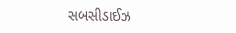સબસીડાઈઝ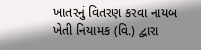ખાતરનું વિતરણ કરવા નાયબ ખેતી નિયામક (વિ.) દ્વારા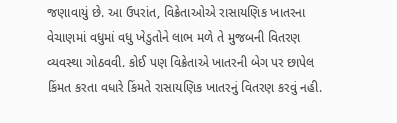જણાવાયું છે. આ ઉપરાંત, વિક્રેતાઓએ રાસાયણિક ખાતરના વેચાણમાં વધુમાં વધુ ખેડુતોને લાભ મળે તે મુજબની વિતરણ વ્યવસ્થા ગોઠવવી. કોઈ પણ વિક્રેતાએ ખાતરની બેગ પર છાપેલ કિંમત કરતા વધારે કિંમતે રાસાયણિક ખાતરનું વિતરણ કરવું નહી.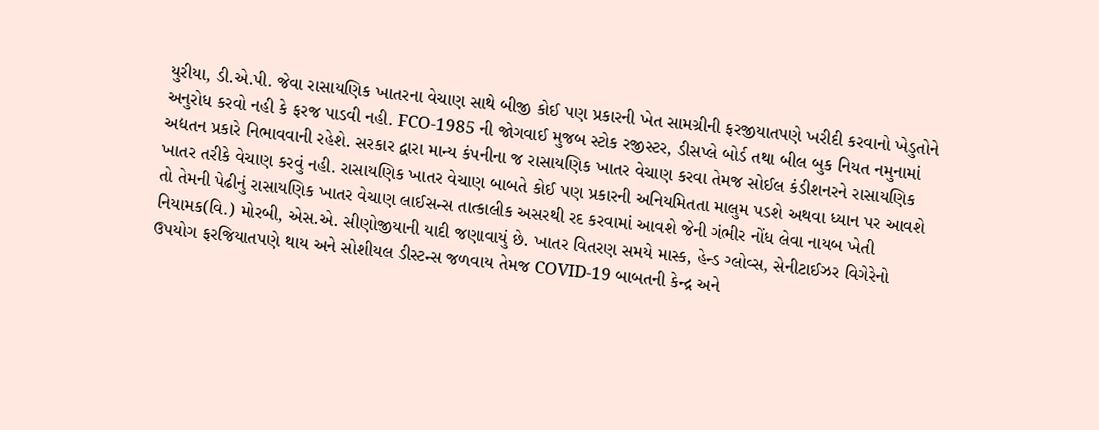યુરીયા, ડી.એ.પી. જેવા રાસાયણિક ખાતરના વેચાણ સાથે બીજી કોઈ પણ પ્રકારની ખેત સામગ્રીની ફરજીયાતપણે ખરીદી કરવાનો ખેડુતોને અનુરોધ કરવો નહી કે ફરજ પાડવી નહી. FCO-1985 ની જોગવાઈ મુજબ સ્ટોક રજીસ્ટર, ડીસપ્લે બોર્ડ તથા બીલ બુક નિયત નમુનામાં અદ્યતન પ્રકારે નિભાવવાની રહેશે. સરકાર દ્વારા માન્ય કંપનીના જ રાસાયણિક ખાતર વેચાણ કરવા તેમજ સોઈલ કંડીશનરને રાસાયણિક ખાતર તરીકે વેચાણ કરવું નહી. રાસાયણિક ખાતર વેચાણ બાબતે કોઈ પણ પ્રકારની અનિયમિતતા માલુમ પડશે અથવા ધ્યાન પર આવશે તો તેમની પેઢીનું રાસાયણિક ખાતર વેચાણ લાઈસન્સ તાત્કાલીક અસરથી રદ કરવામાં આવશે જેની ગંભીર નોંધ લેવા નાયબ ખેતી નિયામક(વિ.) મોરબી, એસ.એ. સીણોજીયાની યાદી જણાવાયું છે. ખાતર વિતરણ સમયે માસ્ક, હેન્ડ ગ્લોવ્સ, સેનીટાઈઝર વિગેરેનો ઉપયોગ ફરજિયાતપણે થાય અને સોશીયલ ડીસ્ટન્સ જળવાય તેમજ COVID-19 બાબતની કેન્દ્ર અને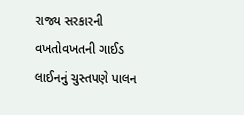રાજ્ય સરકારની વખતોવખતની ગાઈડ લાઈનનું ચુસ્તપણે પાલન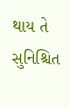થાય તે સુનિશ્ચિત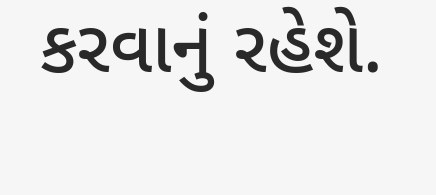કરવાનું રહેશે.